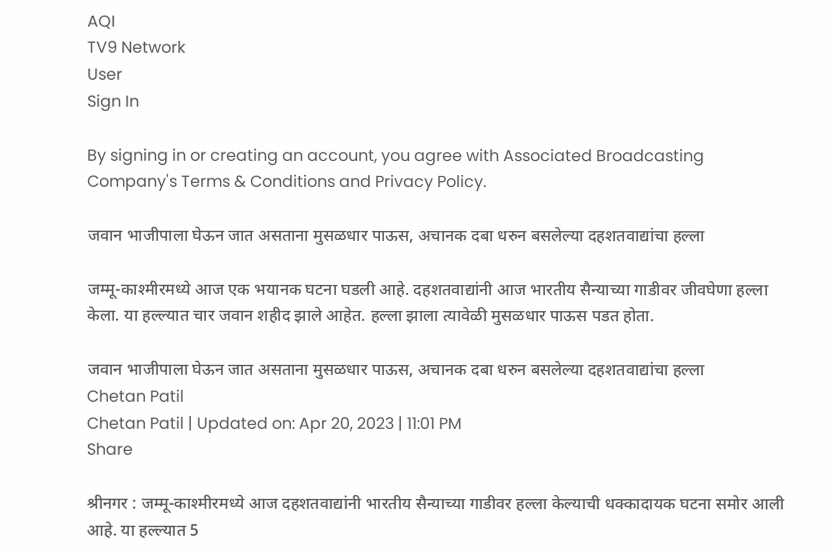AQI
TV9 Network
User
Sign In

By signing in or creating an account, you agree with Associated Broadcasting Company's Terms & Conditions and Privacy Policy.

जवान भाजीपाला घेऊन जात असताना मुसळधार पाऊस, अचानक दबा धरुन बसलेल्या दहशतवाद्यांचा हल्ला

जम्मू-काश्मीरमध्ये आज एक भयानक घटना घडली आहे. दहशतवाद्यांनी आज भारतीय सैन्याच्या गाडीवर जीवघेणा हल्ला केला. या हल्ल्यात चार जवान शहीद झाले आहेत. हल्ला झाला त्यावेळी मुसळधार पाऊस पडत होता.

जवान भाजीपाला घेऊन जात असताना मुसळधार पाऊस, अचानक दबा धरुन बसलेल्या दहशतवाद्यांचा हल्ला
Chetan Patil
Chetan Patil | Updated on: Apr 20, 2023 | 11:01 PM
Share

श्रीनगर : जम्मू-काश्मीरमध्ये आज दहशतवाद्यांनी भारतीय सैन्याच्या गाडीवर हल्ला केल्याची धक्कादायक घटना समोर आली आहे. या हल्ल्यात 5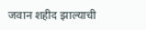जवान शहीद झाल्याची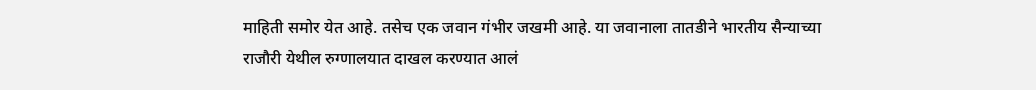माहिती समोर येत आहे. तसेच एक जवान गंभीर जखमी आहे. या जवानाला तातडीने भारतीय सैन्याच्या राजौरी येथील रुग्णालयात दाखल करण्यात आलं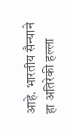आहे. भारतीय सैन्याने हा अतिरेकी हल्ला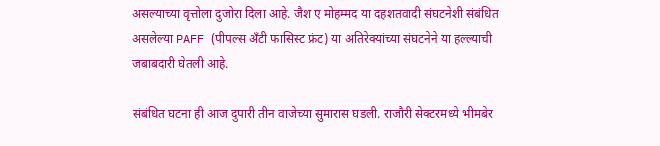असल्याच्या वृत्तोला दुजोरा दिला आहे. जैश ए मोहम्मद या दहशतवादी संघटनेशी संबंधित असलेल्या PAFF (पीपल्स अँटी फासिस्ट फ्रंट) या अतिरेक्यांच्या संघटनेने या हल्ल्याची जबाबदारी घेतली आहे.

संबंधित घटना ही आज दुपारी तीन वाजेच्या सुमारास घडली. राजौरी सेक्टरमध्ये भीमबेर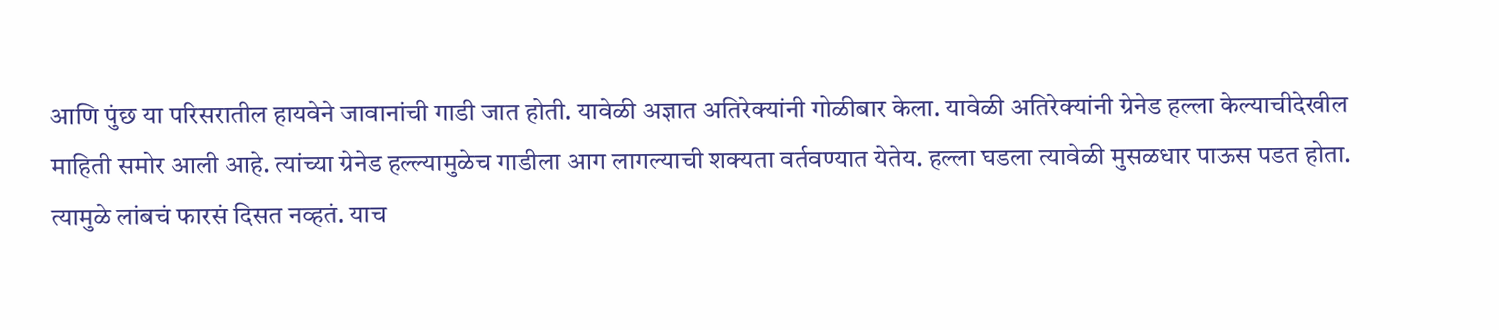आणि पुंछ या परिसरातील हायवेने जावानांची गाडी जात होती. यावेळी अज्ञात अतिरेक्यांनी गोळीबार केला. यावेळी अतिरेक्यांनी ग्रेनेड हल्ला केल्याचीदेखील माहिती समोर आली आहे. त्यांच्या ग्रेनेड हल्ल्यामुळेच गाडीला आग लागल्याची शक्यता वर्तवण्यात येतेय. हल्ला घडला त्यावेळी मुसळधार पाऊस पडत होता. त्यामुळे लांबचं फारसं दिसत नव्हतं. याच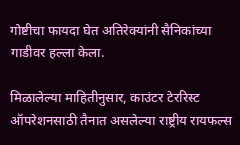गोष्टीचा फायदा घेत अतिरेक्यांनी सैनिकांच्या गाडीवर हल्ला केला.

मिळालेल्या माहितीनुसार, काउंटर टेररिस्ट ऑपरेशनसाठी तैनात असलेल्या राष्ट्रीय रायफल्स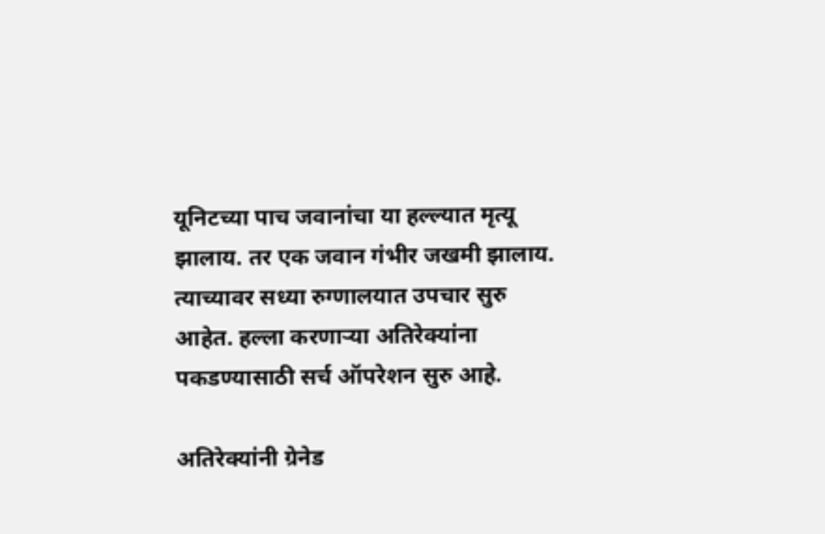यूनिटच्या पाच जवानांचा या हल्ल्यात मृत्यू झालाय. तर एक जवान गंभीर जखमी झालाय. त्याच्यावर सध्या रुग्णालयात उपचार सुरु आहेत. हल्ला करणाऱ्या अतिरेक्यांना पकडण्यासाठी सर्च ऑपरेशन सुरु आहे.

अतिरेक्यांनी ग्रेनेड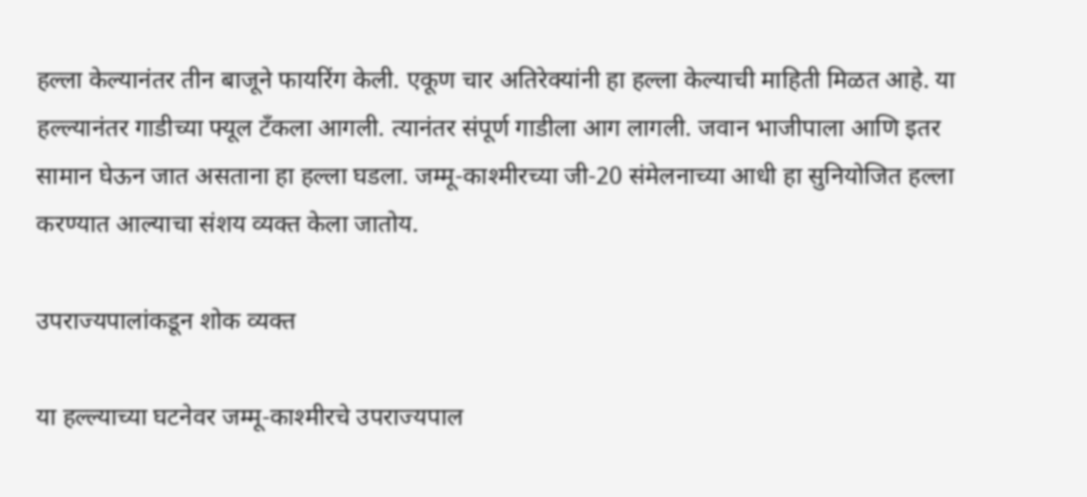हल्ला केल्यानंतर तीन बाजूने फायरिंग केली. एकूण चार अतिरेक्यांनी हा हल्ला केल्याची माहिती मिळत आहे. या हल्ल्यानंतर गाडीच्या फ्यूल टँकला आगली. त्यानंतर संपूर्ण गाडीला आग लागली. जवान भाजीपाला आणि इतर सामान घेऊन जात असताना हा हल्ला घडला. जम्मू-काश्मीरच्या जी-20 संमेलनाच्या आधी हा सुनियोजित हल्ला करण्यात आल्याचा संशय व्यक्त केला जातोय.

उपराज्यपालांकडून शोक व्यक्त

या हल्ल्याच्या घटनेवर जम्मू-काश्मीरचे उपराज्यपाल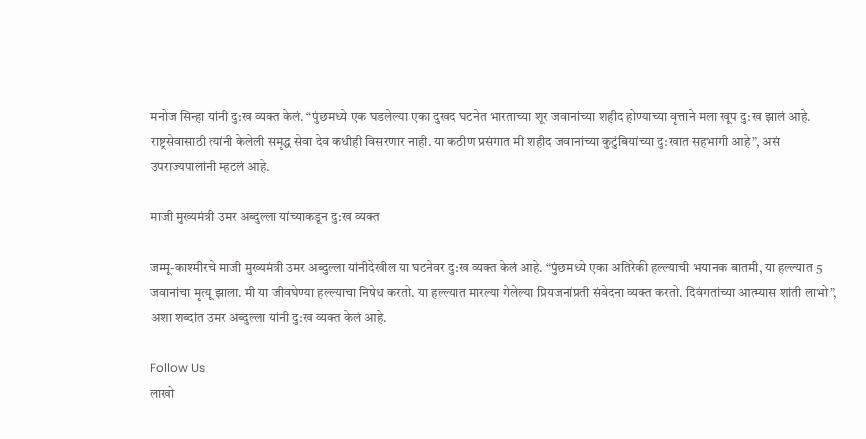मनोज सिन्हा यांनी दु:ख व्यक्त केलं. “पुंछमध्ये एक घडलेल्या एका दुखद घटनेत भारताच्या शूर जवानांच्या शहीद होण्याच्या वृत्ताने मला खूप दु:ख झालं आहे. राष्ट्रसेवासाठी त्यांनी केलेली समृद्ध सेवा देव कधीही विसरणार नाही. या कठीण प्रसंगात मी शहीद जवानांच्या कुटुंबियांच्या दु:खात सहभागी आहे”, असं उपराज्यपालांनी म्हटलं आहे.

माजी मुख्यमंत्री उमर अब्दुल्ला यांच्याकडून दु:ख व्यक्त

जम्मू-काश्मीरचे माजी मुख्यमंत्री उमर अब्दुल्ला यांनीदेखील या घटनेवर दु:ख व्यक्त केलं आहे. “पुंछमध्ये एका अतिरेकी हल्ल्याची भयानक बातमी, या हल्ल्यात 5 जवानांचा मृत्यू झाला. मी या जीवघेण्या हल्ल्याचा निषेध करतो. या हल्ल्यात मारल्या गेलेल्या प्रियजनांप्रती संवेदना व्यक्त करतो. दिवंगतांच्या आत्म्यास शांती लाभो”, अशा शब्दांत उमर अब्दुल्ला यांनी दु:ख व्यक्त केलं आहे.

Follow Us
लाखो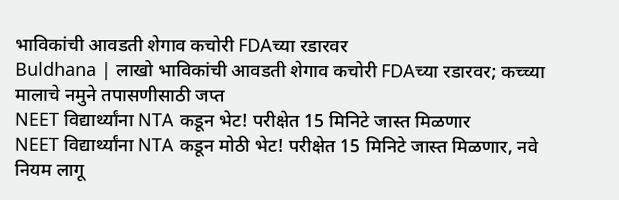भाविकांची आवडती शेगाव कचोरी FDAच्या रडारवर
Buldhana | लाखो भाविकांची आवडती शेगाव कचोरी FDAच्या रडारवर; कच्च्या मालाचे नमुने तपासणीसाठी जप्त
NEET विद्यार्थ्यांना NTA कडून भेट! परीक्षेत 15 मिनिटे जास्त मिळणार
NEET विद्यार्थ्यांना NTA कडून मोठी भेट! परीक्षेत 15 मिनिटे जास्त मिळणार, नवे नियम लागू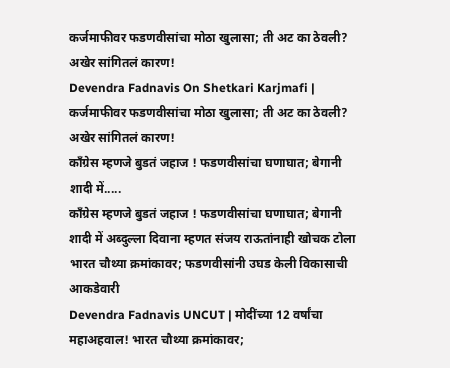कर्जमाफीवर फडणवीसांचा मोठा खुलासा; ती अट का ठेवली? अखेर सांगितलं कारण!
Devendra Fadnavis On Shetkari Karjmafi | कर्जमाफीवर फडणवीसांचा मोठा खुलासा; ती अट का ठेवली? अखेर सांगितलं कारण!
काँग्रेस म्हणजे बुडतं जहाज ! फडणवीसांचा घणाघात; बेगानी शादी में.....
काँग्रेस म्हणजे बुडतं जहाज ! फडणवीसांचा घणाघात; बेगानी शादी में अब्दुल्ला दिवाना म्हणत संजय राऊतांनाही खोचक टोला
भारत चौथ्या क्रमांकावर; फडणवीसांनी उघड केली विकासाची आकडेवारी
Devendra Fadnavis UNCUT | मोदींच्या 12 वर्षांचा महाअहवाल! भारत चौथ्या क्रमांकावर;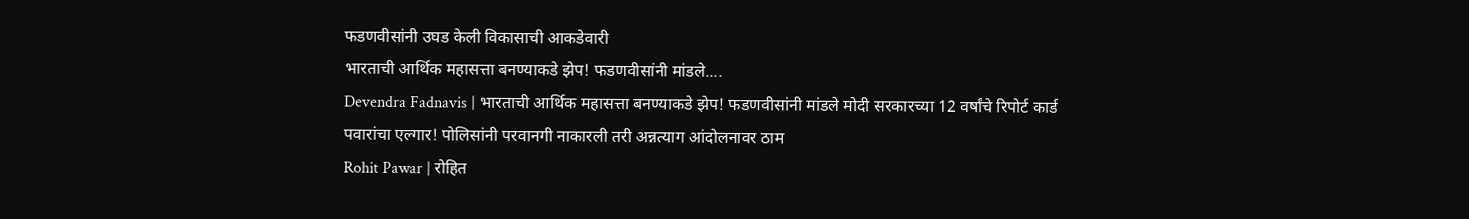फडणवीसांनी उघड केली विकासाची आकडेवारी
भारताची आर्थिक महासत्ता बनण्याकडे झेप! फडणवीसांनी मांडले....
Devendra Fadnavis | भारताची आर्थिक महासत्ता बनण्याकडे झेप! फडणवीसांनी मांडले मोदी सरकारच्या 12 वर्षांचे रिपोर्ट कार्ड
पवारांचा एल्गार! पोलिसांनी परवानगी नाकारली तरी अन्नत्याग आंदोलनावर ठाम
Rohit Pawar | रोहित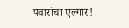पवारांचा एल्गार!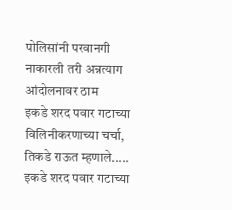पोलिसांनी परवानगी नाकारली तरी अन्नत्याग आंदोलनावर ठाम
इकडे शरद पवार गटाच्या विलिनीकरणाच्या चर्चा, तिकडे राऊत म्हणाले.....
इकडे शरद पवार गटाच्या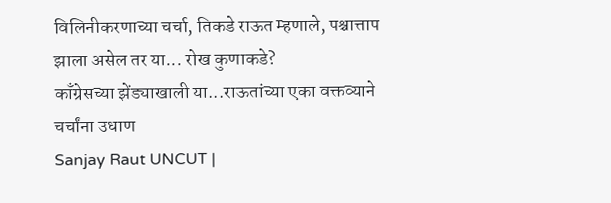विलिनीकरणाच्या चर्चा, तिकडे राऊत म्हणाले, पश्चात्ताप झाला असेल तर या... रोख कुणाकडे?
काँग्रेसच्या झेंड्याखाली या...राऊतांच्या एका वक्तव्याने चर्चांना उधाण
Sanjay Raut UNCUT |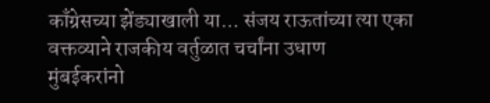काँग्रेसच्या झेंड्याखाली या... संजय राऊतांच्या त्या एका वक्तव्याने राजकीय वर्तुळात चर्चांना उधाण
मुंबईकरांनो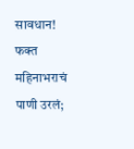सावधान! फक्त महिनाभराचं पाणी उरलं;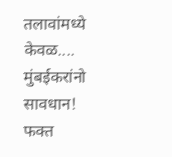तलावांमध्ये केवळ....
मुंबईकरांनो सावधान! फक्त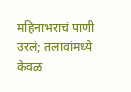महिनाभराचं पाणी उरलं; तलावांमध्ये केवळ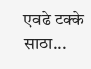एवढे टक्के साठा...